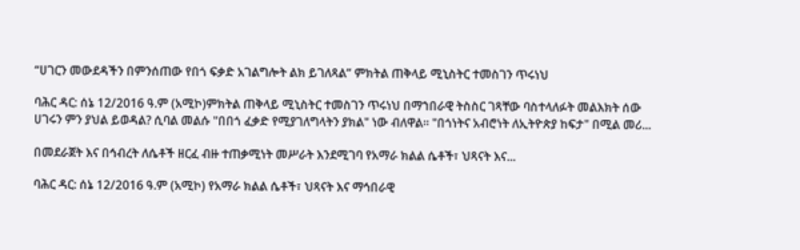“ሀገርን መውደዳችን በምንሰጠው የበጎ ፍቃድ አገልግሎት ልክ ይገለጻል” ምክትል ጠቅላይ ሚኒስትር ተመስገን ጥሩነህ

ባሕር ዳር: ሰኔ 12/2016 ዓ.ም (አሚኮ)ምክትል ጠቅላይ ሚኒስትር ተመስገን ጥሩነህ በማኀበራዊ ትስስር ገጻቸው ባስተላለፉት መልእክት ሰው ሀገሩን ምን ያህል ይወዳል? ሲባል መልሱ "በበጎ ፈቃድ የሚያገለግላትን ያክል" ነው ብለዋል። "በጎነትና አብሮነት ለኢትዮጵያ ከፍታ" በሚል መሪ...

በመደራጀት እና በኅብረት ለሴቶች ዘርፈ ብዙ ተጠቃሚነት መሥራት እንደሚገባ የአማራ ክልል ሴቶች፣ ህጻናት እና...

ባሕር ዳር: ሰኔ 12/2016 ዓ.ም (አሚኮ) የአማራ ክልል ሴቶች፣ ህጻናት እና ማኅበራዊ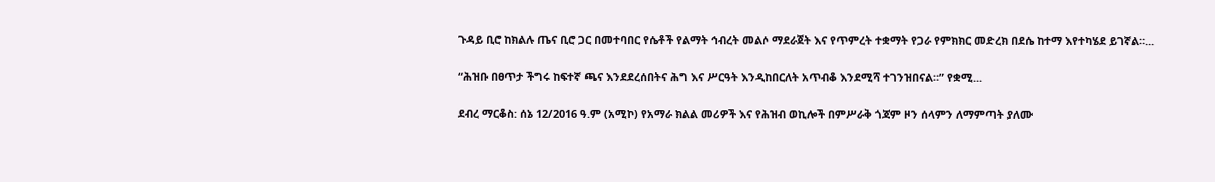ጉዳይ ቢሮ ከክልሉ ጤና ቢሮ ጋር በመተባበር የሴቶች የልማት ኅብረት መልሶ ማደራጀት እና የጥምረት ተቋማት የጋራ የምክክር መድረክ በደሴ ከተማ እየተካሄደ ይገኛል።...

“ሕዝቡ በፀጥታ ችግሩ ከፍተኛ ጫና እንደደረሰበትና ሕግ እና ሥርዓት እንዲከበርለት አጥብቆ እንደሚሻ ተገንዝበናል።” የቋሚ...

ደብረ ማርቆስ: ሰኔ 12/2016 ዓ.ም (አሚኮ) የአማራ ክልል መሪዎች እና የሕዝብ ወኪሎች በምሥራቅ ጎጃም ዞን ሰላምን ለማምጣት ያለሙ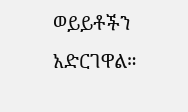ወይይቶችን አድርገዋል።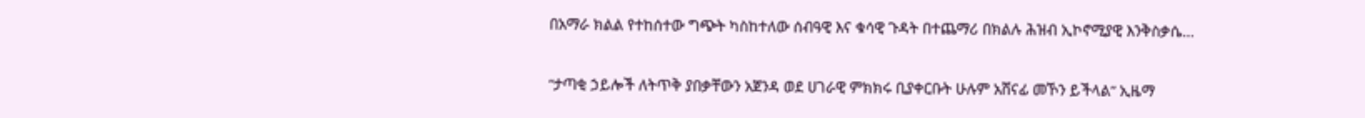በአማራ ክልል የተከሰተው ግጭት ካስከተለው ሰብዓዊ እና ቁሳዊ ጉዳት በተጨማሪ በክልሉ ሕዝብ ኢኮኖሚያዊ እንቅስቃሴ...

“ታጣቂ ኃይሎች ለትጥቅ ያበቃቸውን አጀንዳ ወደ ሀገራዊ ምክክሩ ቢያቀርቡት ሁሉም አሸናፊ መኾን ይችላል” ኢዜማ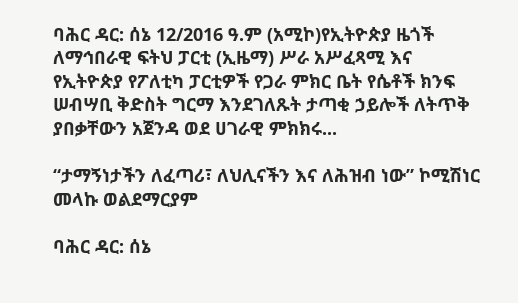ባሕር ዳር: ሰኔ 12/2016 ዓ.ም (አሚኮ)የኢትዮጵያ ዜጎች ለማኅበራዊ ፍትህ ፓርቲ (ኢዜማ) ሥራ አሥፈጻሚ እና የኢትዮጵያ የፖለቲካ ፓርቲዎች የጋራ ምክር ቤት የሴቶች ክንፍ ሠብሣቢ ቅድስት ግርማ እንደገለጹት ታጣቂ ኃይሎች ለትጥቅ ያበቃቸውን አጀንዳ ወደ ሀገራዊ ምክክሩ...

“ታማኝነታችን ለፈጣሪ፣ ለህሊናችን እና ለሕዝብ ነው” ኮሚሽነር መላኩ ወልደማርያም

ባሕር ዳር: ሰኔ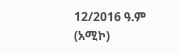12/2016 ዓ.ም (አሚኮ)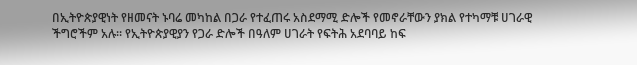በኢትዮጵያዊነት የዘመናት ኑባሬ መካከል በጋራ የተፈጠሩ አስደማሚ ድሎች የመኖራቸውን ያክል የተካማቹ ሀገራዊ ችግሮችም አሉ፡፡ የኢትዮጵያዊያን የጋራ ድሎች በዓለም ሀገራት የፍትሕ አደባባይ ከፍ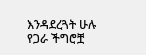እንዳደረጓት ሁሉ የጋራ ችግሮቿ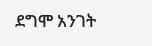ደግሞ አንገት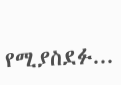የሚያስደፉ...